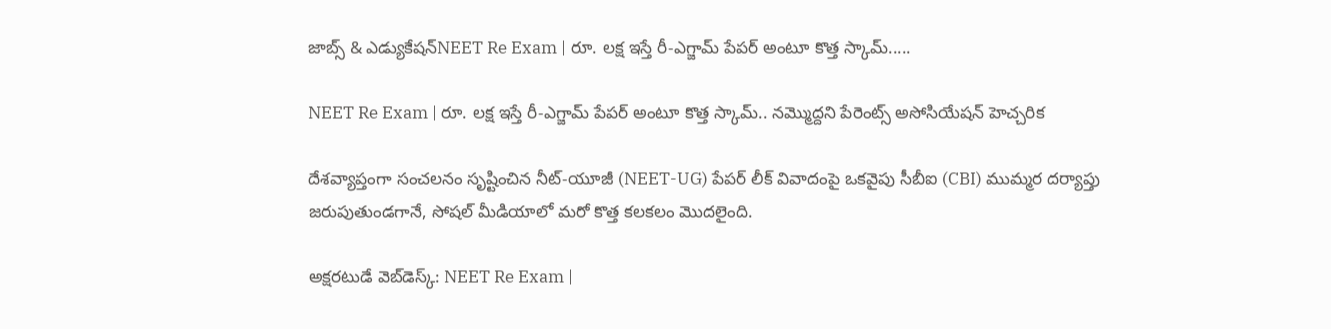జాబ్స్ & ఎడ్యుకేషన్NEET Re Exam | రూ. లక్ష ఇస్తే రీ-ఎగ్జామ్ పేపర్ అంటూ కొత్త స్కామ్.....

NEET Re Exam | రూ. లక్ష ఇస్తే రీ-ఎగ్జామ్ పేపర్ అంటూ కొత్త స్కామ్.. నమ్మొద్దని పేరెంట్స్ అసోసియేషన్ హెచ్చరిక

దేశవ్యాప్తంగా సంచలనం సృష్టించిన నీట్-యూజీ (NEET-UG) పేపర్ లీక్ వివాదంపై ఒకవైపు సీబీఐ (CBI) ముమ్మర దర్యాప్తు జరుపుతుండగానే, సోషల్ మీడియాలో మరో కొత్త కలకలం మొదలైంది.

అక్షరటుడే వెబ్‌డెస్క్: NEET Re Exam |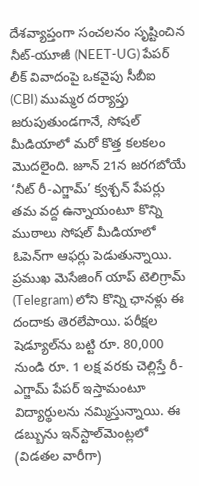దేశవ్యాప్తంగా సంచలనం సృష్టించిన నీట్-యూజీ (NEET-UG) పేపర్ లీక్ వివాదంపై ఒకవైపు సీబీఐ (CBI) ముమ్మర దర్యాప్తు జరుపుతుండగానే, సోషల్ మీడియాలో మరో కొత్త కలకలం మొదలైంది. జూన్ 21న జరగబోయే ‘నీట్ రీ-ఎగ్జామ్’ క్వశ్చన్ పేపర్లు తమ వద్ద ఉన్నాయంటూ కొన్ని ముఠాలు సోషల్ మీడియాలో ఓపెన్‌గా ఆఫర్లు పెడుతున్నాయి. ప్రముఖ మెసేజింగ్ యాప్ టెలిగ్రామ్‌ (Telegram) లోని కొన్ని ఛానళ్లు ఈ దందాకు తెరలేపాయి. పరీక్షల షెడ్యూల్‌ను బట్టి రూ. 80,000 నుండి రూ. 1 లక్ష వరకు చెల్లిస్తే రీ-ఎగ్జామ్ పేపర్ ఇస్తామంటూ విద్యార్థులను నమ్మిస్తున్నాయి. ఈ డబ్బును ఇన్‌స్టాల్‌మెంట్లలో (విడతల వారీగా)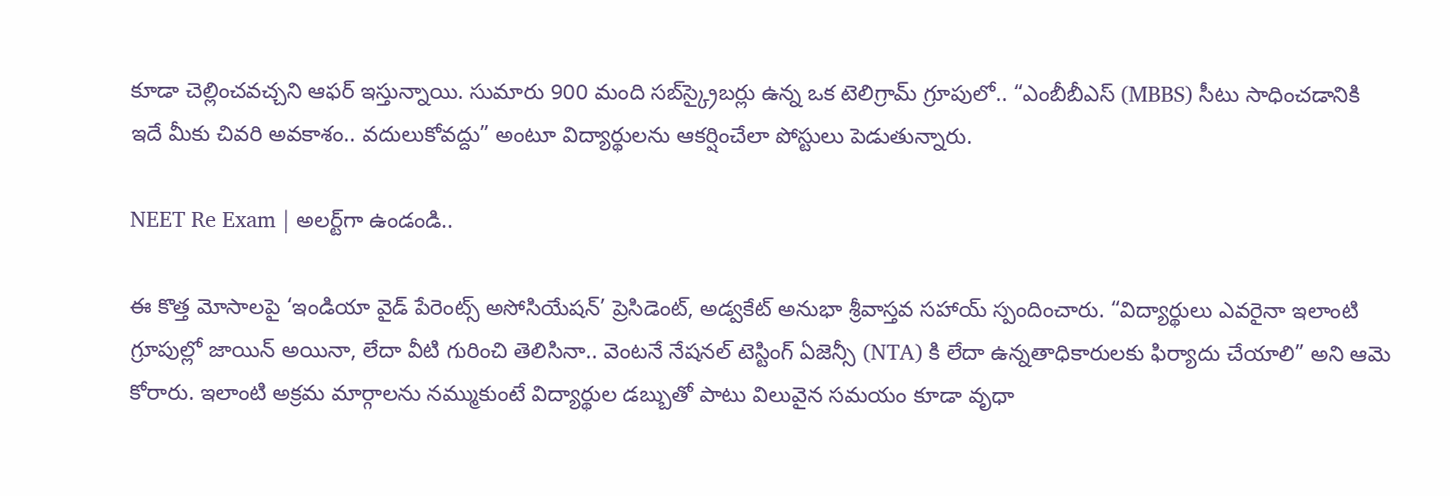కూడా చెల్లించవచ్చని ఆఫర్ ఇస్తున్నాయి. సుమారు 900 మంది సబ్‌స్క్రైబర్లు ఉన్న ఒక టెలిగ్రామ్ గ్రూపులో.. “ఎంబీబీఎస్ (MBBS) సీటు సాధించడానికి ఇదే మీకు చివరి అవకాశం.. వదులుకోవద్దు” అంటూ విద్యార్థులను ఆకర్షించేలా పోస్టులు పెడుతున్నారు.

NEET Re Exam | అలర్ట్‌గా ఉండండి..

ఈ కొత్త మోసాలపై ‘ఇండియా వైడ్ పేరెంట్స్ అసోసియేషన్’ ప్రెసిడెంట్, అడ్వకేట్ అనుభా శ్రీవాస్తవ సహాయ్ స్పందించారు. “విద్యార్థులు ఎవరైనా ఇలాంటి గ్రూపుల్లో జాయిన్ అయినా, లేదా వీటి గురించి తెలిసినా.. వెంటనే నేషనల్ టెస్టింగ్ ఏజెన్సీ (NTA) కి లేదా ఉన్నతాధికారులకు ఫిర్యాదు చేయాలి” అని ఆమె కోరారు. ఇలాంటి అక్రమ మార్గాలను నమ్ముకుంటే విద్యార్థుల డబ్బుతో పాటు విలువైన సమయం కూడా వృధా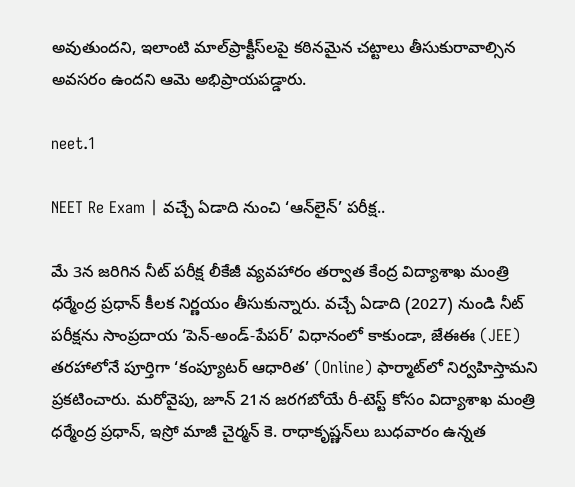అవుతుందని, ఇలాంటి మాల్‌ప్రాక్టీస్‌లపై కఠినమైన చట్టాలు తీసుకురావాల్సిన అవసరం ఉందని ఆమె అభిప్రాయపడ్డారు.

neet.1

NEET Re Exam | వచ్చే ఏడాది నుంచి ‘ఆన్‌లైన్’ పరీక్ష..

మే 3న జరిగిన నీట్ పరీక్ష లీకేజీ వ్యవహారం తర్వాత కేంద్ర విద్యాశాఖ మంత్రి ధర్మేంద్ర ప్రధాన్ కీలక నిర్ణయం తీసుకున్నారు. వచ్చే ఏడాది (2027) నుండి నీట్ పరీక్షను సాంప్రదాయ ‘పెన్-అండ్-పేపర్’ విధానంలో కాకుండా, జేఈఈ (JEE) తరహాలోనే పూర్తిగా ‘కంప్యూటర్ ఆధారిత’ (Online) ఫార్మాట్‌లో నిర్వహిస్తామని ప్రకటించారు. మరోవైపు, జూన్ 21న జరగబోయే రీ-టెస్ట్ కోసం విద్యాశాఖ మంత్రి ధర్మేంద్ర ప్రధాన్, ఇస్రో మాజీ చైర్మన్ కె. రాధాకృష్ణన్‌లు బుధవారం ఉన్నత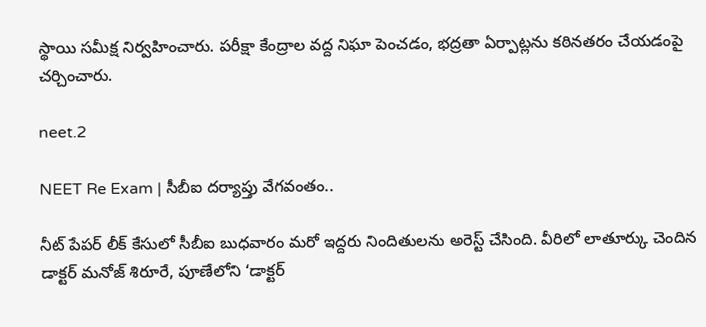స్థాయి సమీక్ష నిర్వహించారు. పరీక్షా కేంద్రాల వద్ద నిఘా పెంచడం, భద్రతా ఏర్పాట్లను కఠినతరం చేయడంపై చర్చించారు.

neet.2

NEET Re Exam | సీబీఐ దర్యాప్తు వేగవంతం..

నీట్ పేపర్ లీక్ కేసులో సీబీఐ బుధవారం మరో ఇద్దరు నిందితులను అరెస్ట్ చేసింది. వీరిలో లాతూర్కు చెందిన డాక్టర్ మనోజ్ శిరూరే, పూణేలోని ‘డాక్టర్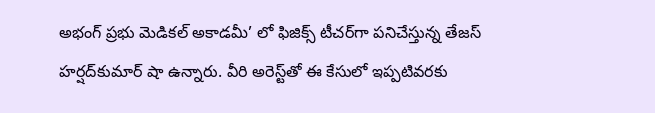అభంగ్ ప్రభు మెడికల్ అకాడమీ’ లో ఫిజిక్స్ టీచర్‌గా పనిచేస్తున్న తేజస్ హర్షద్‌కుమార్ షా ఉన్నారు. వీరి అరెస్ట్‌తో ఈ కేసులో ఇప్పటివరకు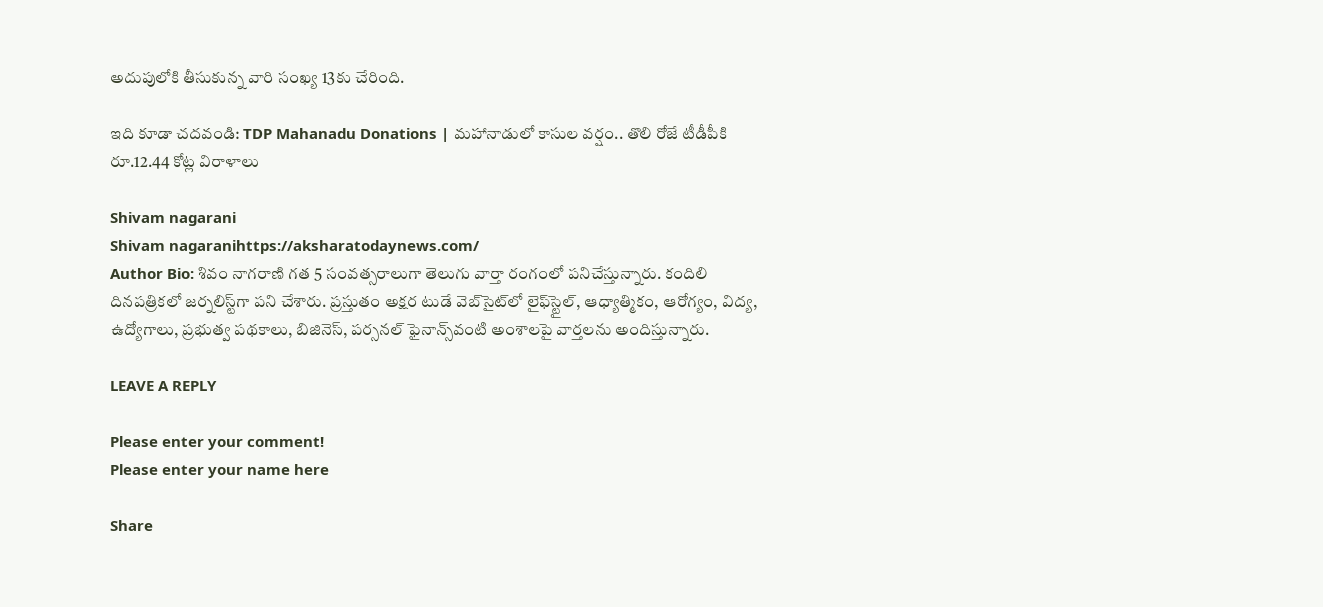అదుపులోకి తీసుకున్న వారి సంఖ్య 13కు చేరింది.

ఇది కూడా చదవండి: TDP Mahanadu Donations | మహానాడులో కాసుల వర్షం.. తొలి రోజే టీడీపీకి రూ.12.44 కోట్ల విరాళాలు

Shivam nagarani
Shivam nagaranihttps://aksharatodaynews.com/
Author Bio: శివం నాగరాణి గత 5 సంవత్సరాలుగా తెలుగు వార్తా రంగంలో పనిచేస్తున్నారు. కందిలి దినపత్రికలో జర్నలిస్ట్‌గా పని చేశారు. ప్రస్తుతం అక్షర టుడే వెబ్‌సైట్‌లో లైఫ్‌స్టైల్, ఆధ్యాత్మికం, ఆరోగ్యం, విద్య, ఉద్యోగాలు, ప్రభుత్వ పథకాలు, బిజినెస్, పర్సనల్ ఫైనాన్స్‌వంటి అంశాలపై వార్తలను అందిస్తున్నారు.

LEAVE A REPLY

Please enter your comment!
Please enter your name here

Share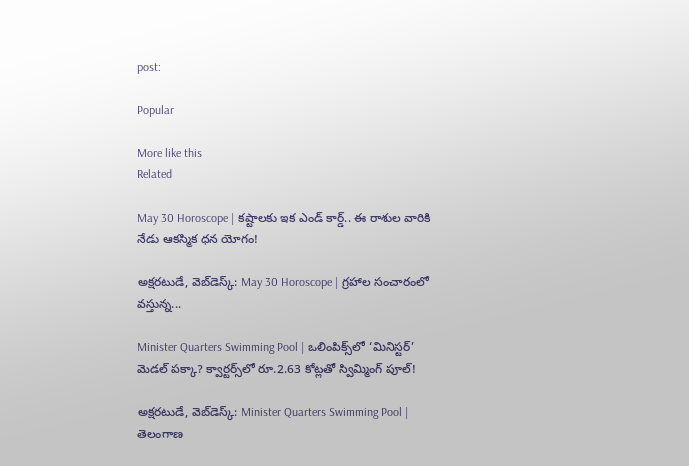post:

Popular

More like this
Related

May 30 Horoscope | కష్టాలకు ఇక ఎండ్ కార్డ్.. ఈ రాశుల వారికి నేడు ఆకస్మిక ధన యోగం!

అక్షరటుడే, వెబ్‌డెస్క్‌: May 30 Horoscope | గ్రహాల సంచారంలో వస్తున్న...

Minister Quarters Swimming Pool | ఒలింపిక్స్‌లో ‘మినిస్టర్’ మెడల్ పక్కా? క్వార్టర్స్‌లో రూ.2.63 కోట్లతో స్విమ్మింగ్ పూల్!

అక్షరటుడే, వెబ్‌డెస్క్‌: Minister Quarters Swimming Pool | తెలంగాణ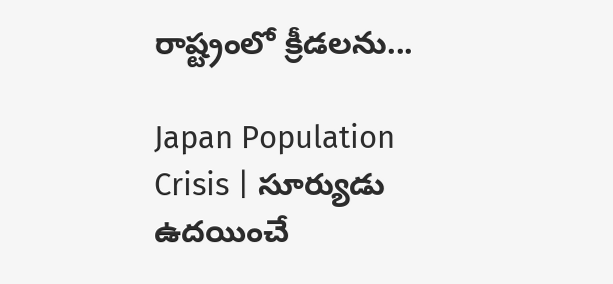రాష్ట్రంలో క్రీడలను...

Japan Population Crisis | సూర్యుడు ఉదయించే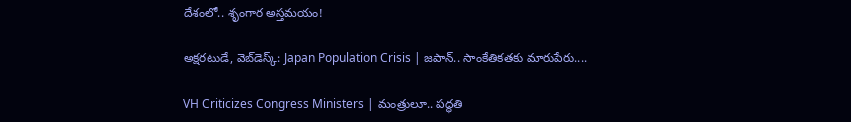దేశంలో.. శృంగార అస్తమయం!

అక్షరటుడే, వెబ్‌డెస్క్‌: Japan Population Crisis | జపాన్.. సాంకేతికతకు మారుపేరు....

VH Criticizes Congress Ministers | మంత్రులూ.. పద్ధతి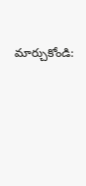మార్చుకోండి: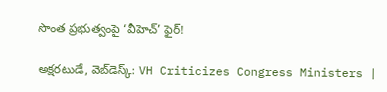సొంత ప్రభుత్వంపై ‘వీహెచ్‌’ ఫైర్!

అక్షరటుడే, వెబ్‌డెస్క్‌: VH Criticizes Congress Ministers |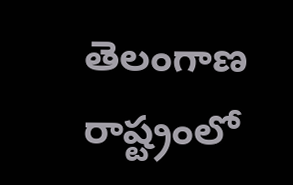తెలంగాణ రాష్ట్రంలో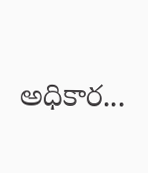అధికార...